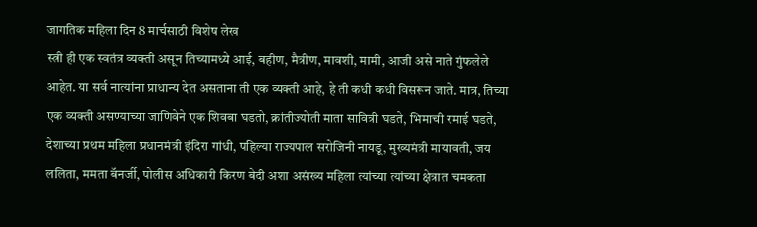जागतिक महिला दिन 8 मार्चसाठी विशेष लेख
स्त्री ही एक स्वतंत्र व्यक्ती असून तिच्यामध्ये आई, बहीण, मैत्रीण, मावशी, मामी, आजी असे नाते गुंफलेले आहेत. या सर्व नात्यांना प्राधान्य देत असताना ती एक व्यक्ती आहे, हे ती कधी कधी विसरून जाते. मात्र, तिच्या एक व्यक्ती असण्याच्या जाणिवेने एक शिवबा घडतो, क्रांतीज्योती माता सावित्री घडते, भिमाची रमाई घडते, देशाच्या प्रथम महिला प्रधानमंत्री इंदिरा गांधी, पहिल्या राज्यपाल सरोजिनी नायडू, मुख्यमंत्री मायावती, जय ललिता, ममता बॅनर्जी, पोलीस अधिकारी किरण बेदी अशा असंख्य महिला त्यांच्या त्यांच्या क्षेत्रात चमकता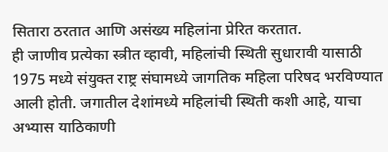सितारा ठरतात आणि असंख्य महिलांना प्रेरित करतात.
ही जाणीव प्रत्येका स्त्रीत व्हावी, महिलांची स्थिती सुधारावी यासाठी 1975 मध्ये संयुक्त राष्ट्र संघामध्ये जागतिक महिला परिषद भरविण्यात आली होती. जगातील देशांमध्ये महिलांची स्थिती कशी आहे, याचा अभ्यास याठिकाणी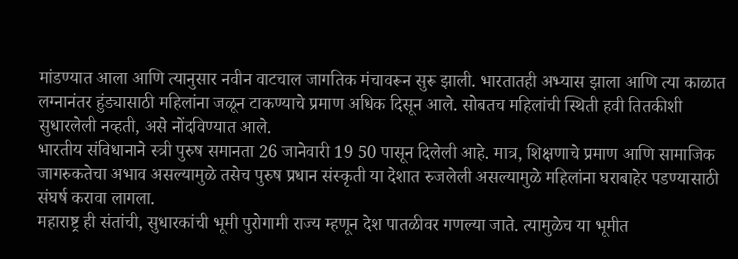मांडण्यात आला आणि त्यानुसार नवीन वाटचाल जागतिक मंचावरून सुरू झाली. भारतातही अभ्यास झाला आणि त्या काळात लग्नानंतर हुंड्यासाठी महिलांना जळून टाकण्याचे प्रमाण अधिक दिसून आले. सोबतच महिलांची स्थिती हवी तितकीशी सुधारलेली नव्हती, असे नोंदविण्यात आले.
भारतीय संविधानाने स्त्री पुरुष समानता 26 जानेवारी 19 50 पासून दिलेली आहे. मात्र, शिक्षणाचे प्रमाण आणि सामाजिक जागरुकतेचा अभाव असल्यामुळे तसेच पुरुष प्रधान संस्कृती या देशात रुजलेली असल्यामुळे महिलांना घराबाहेर पडण्यासाठी संघर्ष करावा लागला.
महाराष्ट्र ही संतांची, सुधारकांची भूमी पुरोगामी राज्य म्हणून देश पातळीवर गणल्या जाते. त्यामुळेच या भूमीत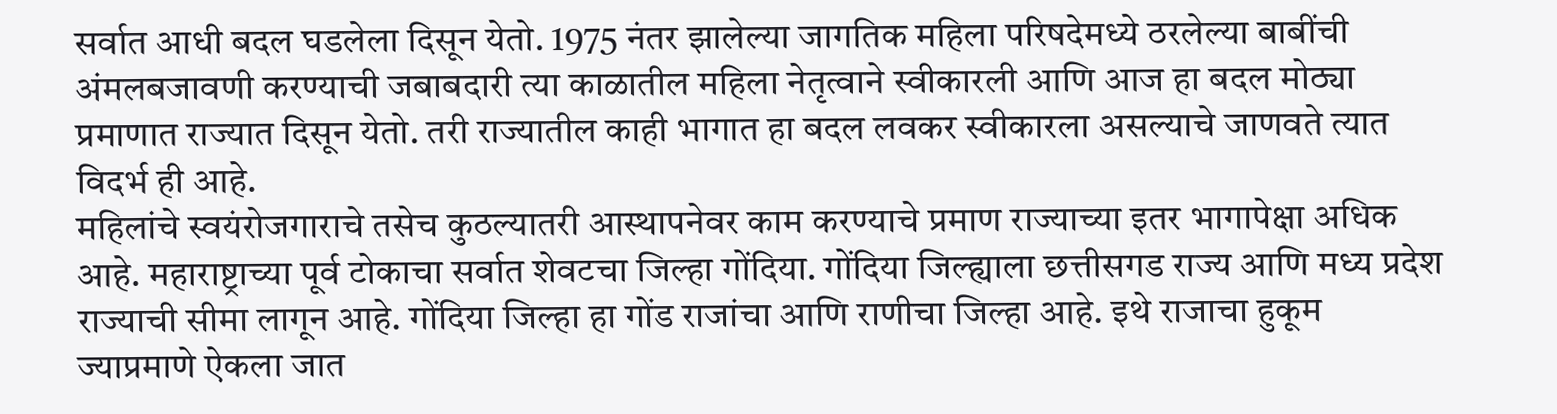सर्वात आधी बदल घडलेला दिसून येतो. 1975 नंतर झालेल्या जागतिक महिला परिषदेमध्ये ठरलेल्या बाबींची अंमलबजावणी करण्याची जबाबदारी त्या काळातील महिला नेतृत्वाने स्वीकारली आणि आज हा बदल मोठ्या प्रमाणात राज्यात दिसून येतो. तरी राज्यातील काही भागात हा बदल लवकर स्वीकारला असल्याचे जाणवते त्यात विदर्भ ही आहे.
महिलांचे स्वयंरोजगाराचे तसेच कुठल्यातरी आस्थापनेवर काम करण्याचे प्रमाण राज्याच्या इतर भागापेक्षा अधिक आहे. महाराष्ट्राच्या पूर्व टोकाचा सर्वात शेवटचा जिल्हा गोंदिया. गोंदिया जिल्ह्याला छत्तीसगड राज्य आणि मध्य प्रदेश राज्याची सीमा लागून आहे. गोंदिया जिल्हा हा गोंड राजांचा आणि राणीचा जिल्हा आहे. इथे राजाचा हुकूम ज्याप्रमाणे ऐकला जात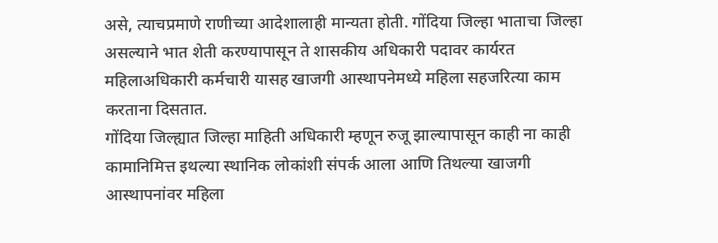असे, त्याचप्रमाणे राणीच्या आदेशालाही मान्यता होती. गोंदिया जिल्हा भाताचा जिल्हा असल्याने भात शेती करण्यापासून ते शासकीय अधिकारी पदावर कार्यरत महिलाअधिकारी कर्मचारी यासह खाजगी आस्थापनेमध्ये महिला सहजरित्या काम करताना दिसतात.
गोंदिया जिल्ह्यात जिल्हा माहिती अधिकारी म्हणून रुजू झाल्यापासून काही ना काही कामानिमित्त इथल्या स्थानिक लोकांशी संपर्क आला आणि तिथल्या खाजगी आस्थापनांवर महिला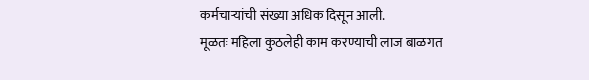कर्मचाऱ्यांची संख्या अधिक दिसून आली.
मूळतः महिला कुठलेही काम करण्याची लाज बाळगत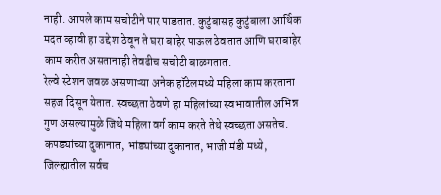नाही. आपले काम सचोटीने पार पाडतात. कुटुंबासह कुटुंबाला आर्थिक मदत व्हावी हा उद्देश ठेवून ते घरा बाहेर पाऊल ठेवतात आणि घराबाहेर काम करीत असतानाही तेवढीच सचोटी बाळगतात.
रेल्वे स्टेशन जवळ असणाऱ्या अनेक हॉटेलमध्ये महिला काम करताना सहज दिसून येतात. स्वच्छता ठेवणे हा महिलांच्या स्वभावातील अभिन्न गुण असल्यामुळे जिथे महिला वर्ग काम करते तेथे स्वच्छता असतेच.
कपड्यांच्या दुकानात, भांड्यांच्या दुकानात, भाजी मंडी मध्ये, जिल्ह्यातील सर्वच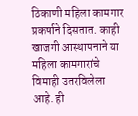ठिकाणी महिला कामगार प्रकर्षाने दिसतात. काही खाजगी आस्थापनाने या महिला कामगारांचे विमाही उतरविलेला आहे. ही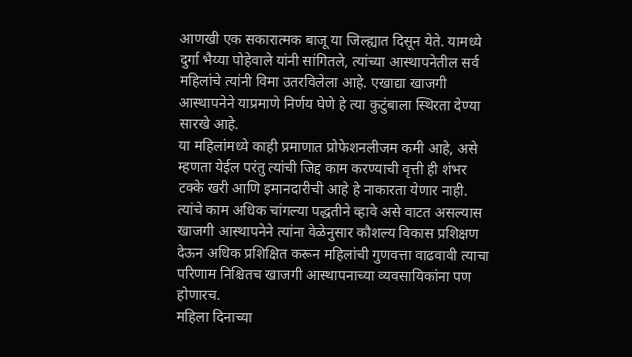आणखी एक सकारात्मक बाजू या जिल्ह्यात दिसून येते. यामध्ये दुर्गा भैय्या पोहेवाले यांनी सांगितले, त्यांच्या आस्थापनेतील सर्व महिलांचे त्यांनी विमा उतरविलेला आहे. एखाद्या खाजगी आस्थापनेने याप्रमाणे निर्णय घेणे हे त्या कुटुंबाला स्थिरता देण्या सारखे आहे.
या महिलांमध्ये काही प्रमाणात प्रोफेशनलीजम कमी आहे, असे म्हणता येईल परंतु त्यांची जिद्द काम करण्याची वृत्ती ही शंभर टक्के खरी आणि इमानदारीची आहे हे नाकारता येणार नाही.
त्यांचे काम अधिक चांगल्या पद्धतीने व्हावे असे वाटत असल्यास खाजगी आस्थापनेने त्यांना वेळेनुसार कौशल्य विकास प्रशिक्षण देऊन अधिक प्रशिक्षित करून महिलांची गुणवत्ता वाढवावी त्याचा परिणाम निश्चितच खाजगी आस्थापनाच्या व्यवसायिकांना पण होणारच.
महिला दिनाच्या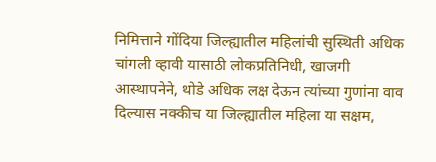निमित्ताने गोंदिया जिल्ह्यातील महिलांची सुस्थिती अधिक चांगली व्हावी यासाठी लोकप्रतिनिधी, खाजगी आस्थापनेने, थोडे अधिक लक्ष देऊन त्यांच्या गुणांना वाव दिल्यास नक्कीच या जिल्ह्यातील महिला या सक्षम,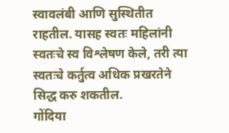स्वावलंबी आणि सुस्थितीत राहतील. यासह स्वतः महिलांनी स्वतःचे स्व विश्लेषण केले, तरी त्या स्वतःचे कर्तुत्व अधिक प्रखरतेने सिद्ध करु शकतील.
गोंदिया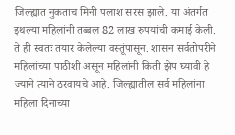जिल्ह्यात नुकताच मिनी पलाश सरस झाले. या अंतर्गत इथल्या महिलांनी तब्बल 82 लाख रुपयांची कमाई केली. ते ही स्वतः तयार केलेल्या वस्तूंपासून. शासन सर्वतोपरीने महिलांच्या पाठीशी असून महिलांनी किती झेप घ्यावी हे ज्याने त्याने ठरवायचे आहे. जिल्ह्यातील सर्व महिलांना महिला दिनाच्या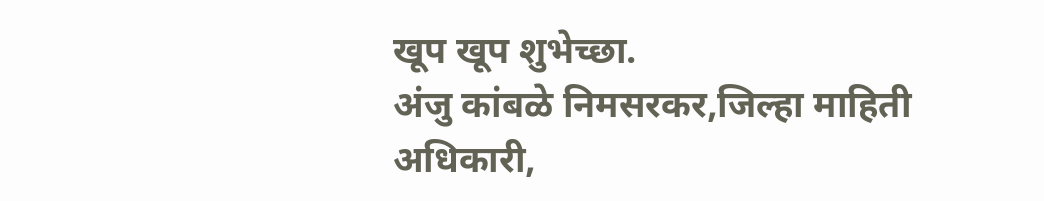खूप खूप शुभेच्छा.
अंजु कांबळे निमसरकर,जिल्हा माहिती अधिकारी,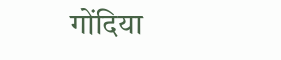गोंदिया